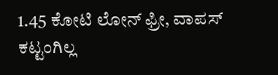1.45 ಕೋಟಿ ಲೋನ್ ಫ್ರೀ, ವಾಪಸ್ ಕಟ್ಟಂಗಿಲ್ಲ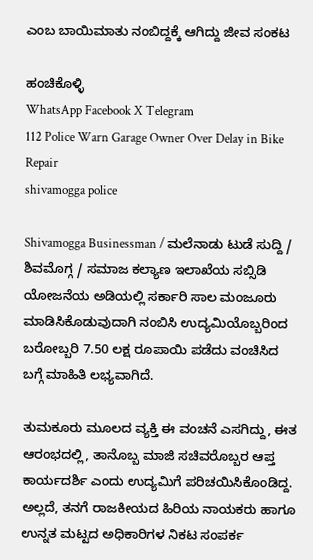ಎಂಬ ಬಾಯಿಮಾತು ನಂಬಿದ್ದಕ್ಕೆ ಆಗಿದ್ದು ಜೀವ ಸಂಕಟ

ಹಂಚಿಕೊಳ್ಳಿ
WhatsApp Facebook X Telegram
112 Police Warn Garage Owner Over Delay in Bike Repair
shivamogga police

Shivamogga Businessman / ಮಲೆನಾಡು ಟುಡೆ ಸುದ್ದಿ / ಶಿವಮೊಗ್ಗ / ಸಮಾಜ ಕಲ್ಯಾಣ ಇಲಾಖೆಯ ಸಬ್ಸಿಡಿ ಯೋಜನೆಯ ಅಡಿಯಲ್ಲಿ ಸರ್ಕಾರಿ ಸಾಲ ಮಂಜೂರು ಮಾಡಿಸಿಕೊಡುವುದಾಗಿ ನಂಬಿಸಿ ಉದ್ಯಮಿಯೊಬ್ಬರಿಂದ ಬರೋಬ್ಬರಿ 7.50 ಲಕ್ಷ ರೂಪಾಯಿ ಪಡೆದು ವಂಚಿಸಿದ ಬಗ್ಗೆ ಮಾಹಿತಿ ಲಭ್ಯವಾಗಿದೆ.

ತುಮಕೂರು ಮೂಲದ ವ್ಯಕ್ತಿ ಈ ವಂಚನೆ ಎಸಗಿದ್ದು, ಈತ ಆರಂಭದಲ್ಲಿ, ತಾನೊಬ್ಬ ಮಾಜಿ ಸಚಿವರೊಬ್ಬರ ಆಪ್ತ ಕಾರ್ಯದರ್ಶಿ ಎಂದು ಉದ್ಯಮಿಗೆ ಪರಿಚಯಿಸಿಕೊಂಡಿದ್ದ. ಅಲ್ಲದೆ, ತನಗೆ ರಾಜಕೀಯದ ಹಿರಿಯ ನಾಯಕರು ಹಾಗೂ ಉನ್ನತ ಮಟ್ಟದ ಅಧಿಕಾರಿಗಳ ನಿಕಟ ಸಂಪರ್ಕ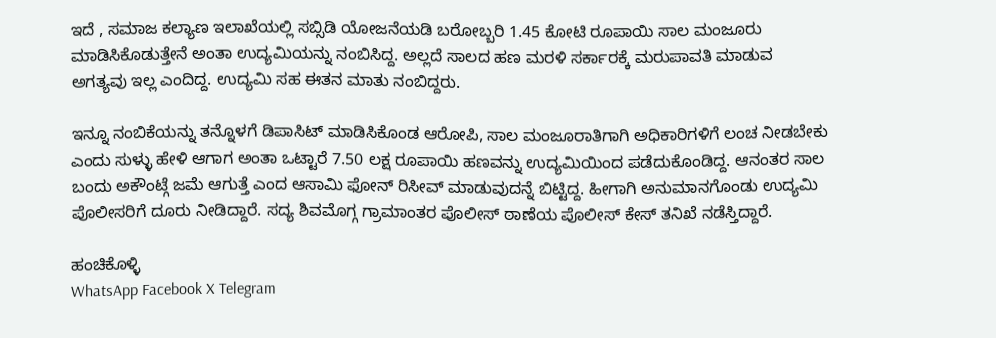ಇದೆ , ಸಮಾಜ ಕಲ್ಯಾಣ ಇಲಾಖೆಯಲ್ಲಿ ಸಬ್ಸಿಡಿ ಯೋಜನೆಯಡಿ ಬರೋಬ್ಬರಿ 1.45 ಕೋಟಿ ರೂಪಾಯಿ ಸಾಲ ಮಂಜೂರು ಮಾಡಿಸಿಕೊಡುತ್ತೇನೆ ಅಂತಾ ಉದ್ಯಮಿಯನ್ನು ನಂಬಿಸಿದ್ದ. ಅಲ್ಲದೆ ಸಾಲದ ಹಣ ಮರಳಿ ಸರ್ಕಾರಕ್ಕೆ ಮರುಪಾವತಿ ಮಾಡುವ ಅಗತ್ಯವು ಇಲ್ಲ ಎಂದಿದ್ದ. ಉದ್ಯಮಿ ಸಹ ಈತನ ಮಾತು ನಂಬಿದ್ದರು.

ಇನ್ನೂ ನಂಬಿಕೆಯನ್ನು ತನ್ನೊಳಗೆ ಡಿಪಾಸಿಟ್ ಮಾಡಿಸಿಕೊಂಡ ಆರೋಪಿ, ಸಾಲ ಮಂಜೂರಾತಿಗಾಗಿ ಅಧಿಕಾರಿಗಳಿಗೆ ಲಂಚ ನೀಡಬೇಕು ಎಂದು ಸುಳ್ಳು ಹೇಳಿ ಆಗಾಗ ಅಂತಾ ಒಟ್ಟಾರೆ 7.50 ಲಕ್ಷ ರೂಪಾಯಿ ಹಣವನ್ನು ಉದ್ಯಮಿಯಿಂದ ಪಡೆದುಕೊಂಡಿದ್ದ. ಆನಂತರ ಸಾಲ ಬಂದು ಅಕೌಂಟ್ಗೆ ಜಮೆ ಆಗುತ್ತೆ ಎಂದ ಆಸಾಮಿ ಫೋನ್ ರಿಸೀವ್ ಮಾಡುವುದನ್ನೆ ಬಿಟ್ಟಿದ್ದ. ಹೀಗಾಗಿ ಅನುಮಾನಗೊಂಡು ಉದ್ಯಮಿ ಪೊಲೀಸರಿಗೆ ದೂರು ನೀಡಿದ್ದಾರೆ. ಸದ್ಯ ಶಿವಮೊಗ್ಗ ಗ್ರಾಮಾಂತರ ಪೊಲೀಸ್ ಠಾಣೆಯ ಪೊಲೀಸ್ ಕೇಸ್ ತನಿಖೆ ನಡೆಸ್ತಿದ್ದಾರೆ.

ಹಂಚಿಕೊಳ್ಳಿ
WhatsApp Facebook X Telegram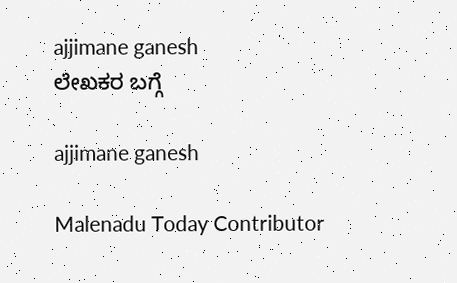ajjimane ganesh
ಲೇಖಕರ ಬಗ್ಗೆ

ajjimane ganesh

Malenadu Today Contributor